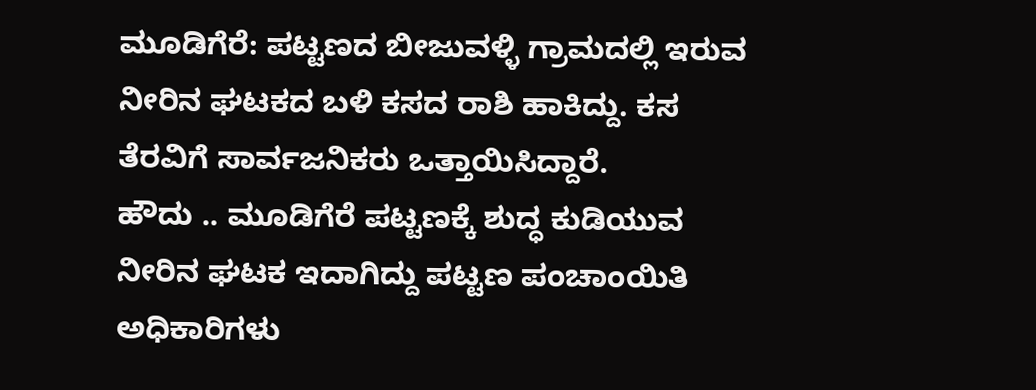ಮೂಡಿಗೆರೆ: ಪಟ್ಟಣದ ಬೀಜುವಳ್ಳಿ ಗ್ರಾಮದಲ್ಲಿ ಇರುವ ನೀರಿನ ಘಟಕದ ಬಳಿ ಕಸದ ರಾಶಿ ಹಾಕಿದ್ದು. ಕಸ ತೆರವಿಗೆ ಸಾರ್ವಜನಿಕರು ಒತ್ತಾಯಿಸಿದ್ದಾರೆ.
ಹೌದು .. ಮೂಡಿಗೆರೆ ಪಟ್ಟಣಕ್ಕೆ ಶುದ್ಧ ಕುಡಿಯುವ ನೀರಿನ ಘಟಕ ಇದಾಗಿದ್ದು ಪಟ್ಟಣ ಪಂಚಾಂಯಿತಿ ಅಧಿಕಾರಿಗಳು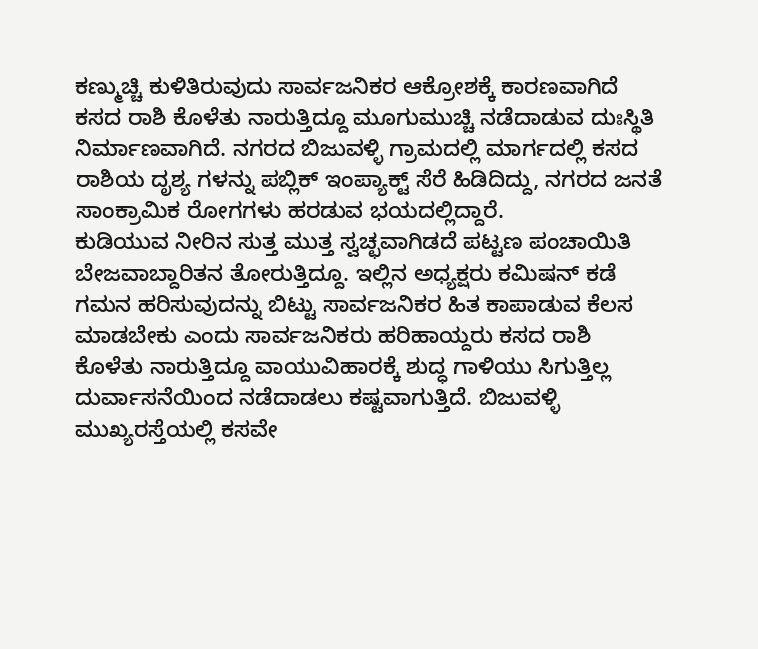ಕಣ್ಮುಚ್ಚಿ ಕುಳಿತಿರುವುದು ಸಾರ್ವಜನಿಕರ ಆಕ್ರೋಶಕ್ಕೆ ಕಾರಣವಾಗಿದೆ
ಕಸದ ರಾಶಿ ಕೊಳೆತು ನಾರುತ್ತಿದ್ದೂ ಮೂಗುಮುಚ್ಚಿ ನಡೆದಾಡುವ ದುಃಸ್ಥಿತಿ ನಿರ್ಮಾಣವಾಗಿದೆ. ನಗರದ ಬಿಜುವಳ್ಳಿ ಗ್ರಾಮದಲ್ಲಿ ಮಾರ್ಗದಲ್ಲಿ ಕಸದ ರಾಶಿಯ ದೃಶ್ಯ ಗಳನ್ನು ಪಬ್ಲಿಕ್ ಇಂಪ್ಯಾಕ್ಟ್ ಸೆರೆ ಹಿಡಿದಿದ್ದು, ನಗರದ ಜನತೆ ಸಾಂಕ್ರಾಮಿಕ ರೋಗಗಳು ಹರಡುವ ಭಯದಲ್ಲಿದ್ದಾರೆ.
ಕುಡಿಯುವ ನೀರಿನ ಸುತ್ತ ಮುತ್ತ ಸ್ವಚ್ಛವಾಗಿಡದೆ ಪಟ್ಟಣ ಪಂಚಾಯಿತಿ ಬೇಜವಾಬ್ದಾರಿತನ ತೋರುತ್ತಿದ್ದೂ. ಇಲ್ಲಿನ ಅಧ್ಯಕ್ಷರು ಕಮಿಷನ್ ಕಡೆ ಗಮನ ಹರಿಸುವುದನ್ನು ಬಿಟ್ಟು ಸಾರ್ವಜನಿಕರ ಹಿತ ಕಾಪಾಡುವ ಕೆಲಸ ಮಾಡಬೇಕು ಎಂದು ಸಾರ್ವಜನಿಕರು ಹರಿಹಾಯ್ದರು ಕಸದ ರಾಶಿ ಕೊಳೆತು ನಾರುತ್ತಿದ್ದೂ ವಾಯುವಿಹಾರಕ್ಕೆ ಶುದ್ಧ ಗಾಳಿಯು ಸಿಗುತ್ತಿಲ್ಲ ದುರ್ವಾಸನೆಯಿಂದ ನಡೆದಾಡಲು ಕಷ್ಟವಾಗುತ್ತಿದೆ. ಬಿಜುವಳ್ಳಿ ಮುಖ್ಯರಸ್ತೆಯಲ್ಲಿ ಕಸವೇ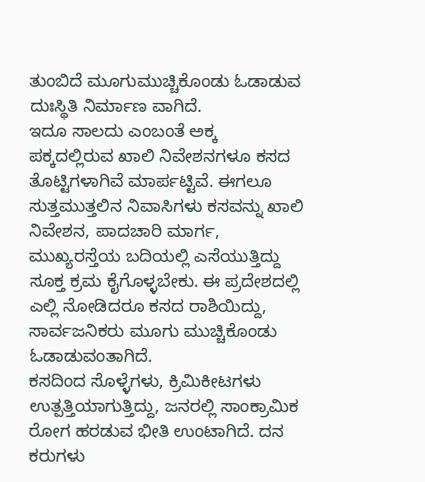ತುಂಬಿದೆ ಮೂಗುಮುಚ್ಚಿಕೊಂಡು ಓಡಾಡುವ ದುಃಸ್ಥಿತಿ ನಿರ್ಮಾಣ ವಾಗಿದೆ.
ಇದೂ ಸಾಲದು ಎಂಬಂತೆ ಅಕ್ಕ ಪಕ್ಕದಲ್ಲಿರುವ ಖಾಲಿ ನಿವೇಶನಗಳೂ ಕಸದ ತೊಟ್ಟಿಗಳಾಗಿವೆ ಮಾರ್ಪಟ್ಟಿವೆ. ಈಗಲೂ ಸುತ್ತಮುತ್ತಲಿನ ನಿವಾಸಿಗಳು ಕಸವನ್ನು ಖಾಲಿ ನಿವೇಶನ, ಪಾದಚಾರಿ ಮಾರ್ಗ, ಮುಖ್ಯರಸ್ತೆಯ ಬದಿಯಲ್ಲಿ ಎಸೆಯುತ್ತಿದ್ದು ಸೂಕ್ತ ಕ್ರಮ ಕೈಗೊಳ್ಳಬೇಕು. ಈ ಪ್ರದೇಶದಲ್ಲಿ ಎಲ್ಲಿ ನೋಡಿದರೂ ಕಸದ ರಾಶಿಯಿದ್ದು, ಸಾರ್ವಜನಿಕರು ಮೂಗು ಮುಚ್ಚಿಕೊಂಡು ಓಡಾಡುವಂತಾಗಿದೆ.
ಕಸದಿಂದ ಸೊಳ್ಳೆಗಳು, ಕ್ರಿಮಿಕೀಟಗಳು ಉತ್ಪತ್ತಿಯಾಗುತ್ತಿದ್ದು, ಜನರಲ್ಲಿ ಸಾಂಕ್ರಾಮಿಕ ರೋಗ ಹರಡುವ ಭೀತಿ ಉಂಟಾಗಿದೆ. ದನ ಕರುಗಳು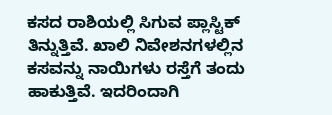ಕಸದ ರಾಶಿಯಲ್ಲಿ ಸಿಗುವ ಪ್ಲಾಸ್ಟಿಕ್ ತಿನ್ನುತ್ತಿವೆ. ಖಾಲಿ ನಿವೇಶನಗಳಲ್ಲಿನ ಕಸವನ್ನು ನಾಯಿಗಳು ರಸ್ತೆಗೆ ತಂದು ಹಾಕುತ್ತಿವೆ. ಇದರಿಂದಾಗಿ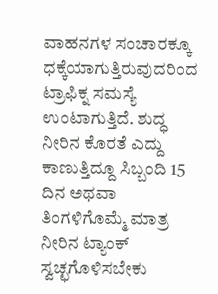ವಾಹನಗಳ ಸಂಚಾರಕ್ಕೂ ಧಕ್ಕೆಯಾಗುತ್ತಿರುವುದರಿಂದ ಟ್ರಾಫಿಕ್ನ ಸಮಸ್ಯೆ ಉಂಟಾಗುತ್ತಿದೆ. ಶುದ್ಧ ನೀರಿನ ಕೊರತೆ ಎದ್ದು ಕಾಣುತ್ತಿದ್ದೂ ಸಿಬ್ಬಂದಿ 15 ದಿನ ಅಥವಾ ತಿಂಗಳಿಗೊಮ್ಮೆ ಮಾತ್ರ ನೀರಿನ ಟ್ಯಾಂಕ್ ಸ್ವಚ್ಛಗೊಳಿಸಬೇಕು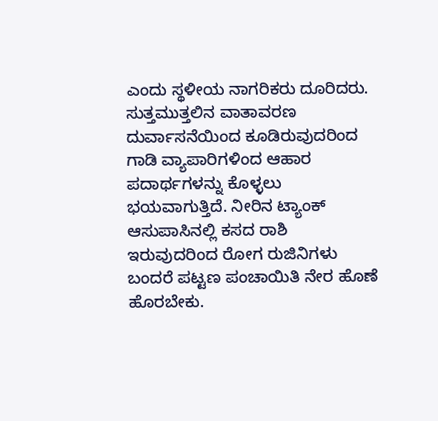ಎಂದು ಸ್ಥಳೀಯ ನಾಗರಿಕರು ದೂರಿದರು.
ಸುತ್ತಮುತ್ತಲಿನ ವಾತಾವರಣ ದುರ್ವಾಸನೆಯಿಂದ ಕೂಡಿರುವುದರಿಂದ ಗಾಡಿ ವ್ಯಾಪಾರಿಗಳಿಂದ ಆಹಾರ ಪದಾರ್ಥಗಳನ್ನು ಕೊಳ್ಳಲು ಭಯವಾಗುತ್ತಿದೆ. ನೀರಿನ ಟ್ಯಾಂಕ್ ಆಸುಪಾಸಿನಲ್ಲಿ ಕಸದ ರಾಶಿ ಇರುವುದರಿಂದ ರೋಗ ರುಜಿನಿಗಳು ಬಂದರೆ ಪಟ್ಟಣ ಪಂಚಾಯಿತಿ ನೇರ ಹೊಣೆ ಹೊರಬೇಕು.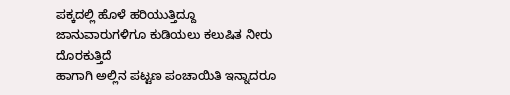ಪಕ್ಕದಲ್ಲಿ ಹೊಳೆ ಹರಿಯುತ್ತಿದ್ದೂ ಜಾನುವಾರುಗಳಿಗೂ ಕುಡಿಯಲು ಕಲುಷಿತ ನೀರು ದೊರಕುತ್ತಿದೆ
ಹಾಗಾಗಿ ಅಲ್ಲಿನ ಪಟ್ಟಣ ಪಂಚಾಯಿತಿ ಇನ್ನಾದರೂ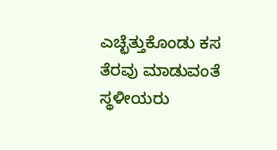ಎಚ್ಛೆತ್ತುಕೊಂಡು ಕಸ ತೆರವು ಮಾಡುವಂತೆ ಸ್ಥಳೀಯರು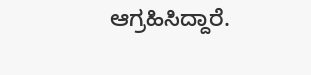ಆಗ್ರಹಿಸಿದ್ದಾರೆ.